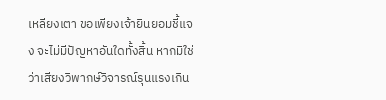เหลียงเตา ขอเพียงเจ้ายินยอมชี้แจง จะไม่มีปัญหาอันใดทั้งสิ้น หากมิใช่ว่าเสียงวิพากษ์วิจารณ์รุนแรงเกิน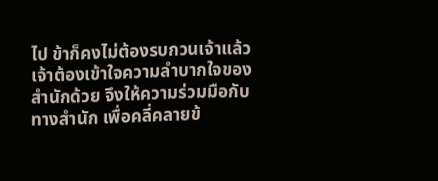ไป ข้าก็คงไม่ต้องรบกวนเจ้าแล้ว เจ้าต้องเข้าใจความลำบากใจของสำนักด้วย จึงให้ความร่วมมือกับทางสำนัก เพื่อคลี่คลายข้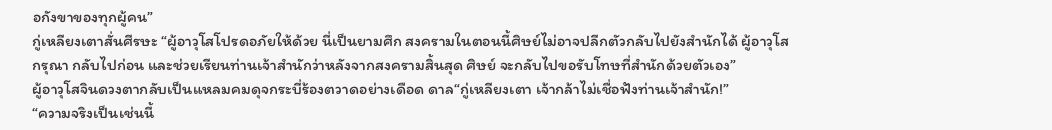อกังขาของทุกผู้คน”
กู่เหลียงเตาสั่นศีรษะ “ผู้อาวุโสโปรดอภัยให้ด้วย นี่เป็นยามศึก สงครามในตอนนี้ศิษย์ไม่อาจปลีกตัวกลับไปยังสำนักได้ ผู้อาวุโสกรุณา กลับไปก่อน และช่วยเรียนท่านเจ้าสำนักว่าหลังจากสงครามสิ้นสุด ศิษย์ จะกลับไปขอรับโทษที่สำนักด้วยตัวเอง”
ผู้อาวุโสจินดวงตากลับเป็นแหลมคมดุจกระบี่ร้องตวาดอย่างเดือด ดาล“กู่เหลียงเตา เจ้ากล้าไม่เชื่อฟังท่านเจ้าสำนัก!”
“ความจริงเป็นเช่นนี้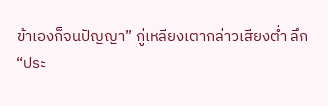ข้าเองก็จนปัญญา” กู่เหลียงเตากล่าวเสียงตํ่า ลึก
“ประ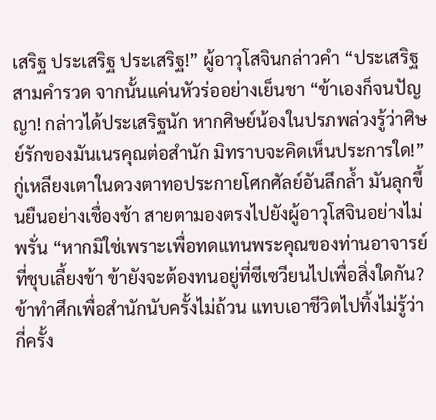เสริฐ ประเสริฐ ประเสริฐ!” ผู้อาวุโสจินกล่าวคำ “ประเสริฐ สามคำรวด จากนั้นแค่นหัวร่ออย่างเย็นชา “ข้าเองก็จนปัญญา! กล่าวได้ประเสริฐนัก หากศิษย์น้องในปรภพล่วงรู้ว่าศิษย์รักของมันเนรคุณต่อสำนัก มิทราบจะคิดเห็นประการใด!”
กู่เหลียงเตาในดวงตาทอประกายโศกศัลย์อันลึกลํ้า มันลุกขึ้นยืนอย่างเชื่องช้า สายตามองตรงไปยังผู้อาวุโสจินอย่างไม่พรั่น “หากมิใช่เพราะเพื่อทดแทนพระคุณของท่านอาจารย์ที่ชุบเลี้ยงข้า ข้ายังจะต้องทนอยู่ที่ซีเซวียนไปเพื่อสิ่งใดกัน? ข้าทำศึกเพื่อสำนักนับครั้งไม่ถ้วน แทบเอาชีวิตไปทิ้งไม่รู้ว่ากี่ครั้ง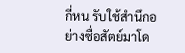กี่หน รับใช้สำนึกอย่างซื่อสัตย์มาโด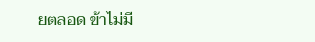ยตลอด ข้าไม่มี